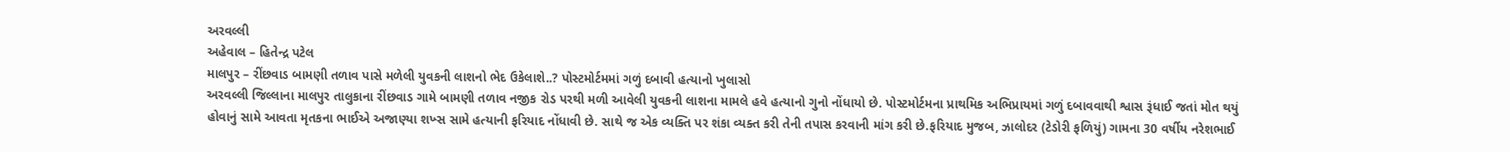અરવલ્લી
અહેવાલ – હિતેન્દ્ર પટેલ
માલપુર – રીંછવાડ બામણી તળાવ પાસે મળેલી યુવકની લાશનો ભેદ ઉકેલાશે..? પોસ્ટમોર્ટમમાં ગળું દબાવી હત્યાનો ખુલાસો
અરવલ્લી જિલ્લાના માલપુર તાલુકાના રીંછવાડ ગામે બામણી તળાવ નજીક રોડ પરથી મળી આવેલી યુવકની લાશના મામલે હવે હત્યાનો ગુનો નોંધાયો છે. પોસ્ટમોર્ટમના પ્રાથમિક અભિપ્રાયમાં ગળું દબાવવાથી શ્વાસ રૂંધાઈ જતાં મોત થયું હોવાનું સામે આવતા મૃતકના ભાઈએ અજાણ્યા શખ્સ સામે હત્યાની ફરિયાદ નોંધાવી છે. સાથે જ એક વ્યક્તિ પર શંકા વ્યક્ત કરી તેની તપાસ કરવાની માંગ કરી છે.ફરિયાદ મુજબ, ઝાલોદર (ટેડોરી ફળિયું) ગામના 30 વર્ષીય નરેશભાઈ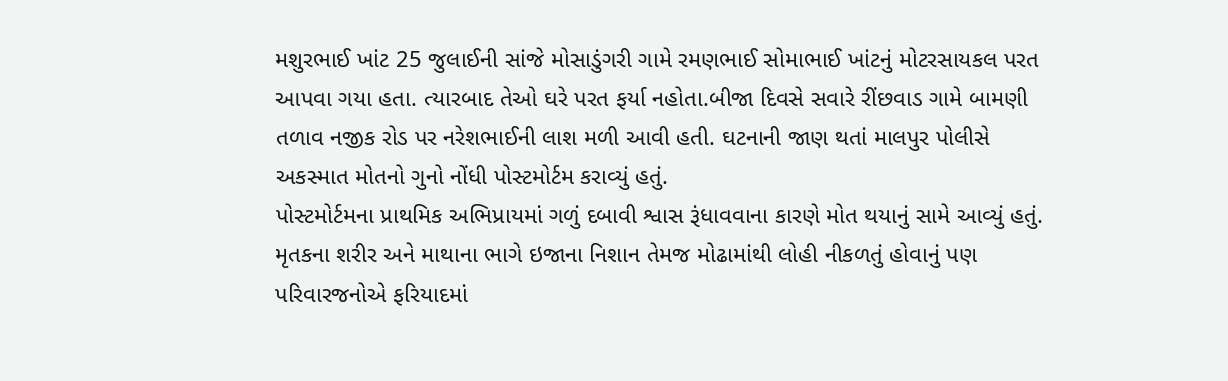મશુરભાઈ ખાંટ 25 જુલાઈની સાંજે મોસાડુંગરી ગામે રમણભાઈ સોમાભાઈ ખાંટનું મોટરસાયકલ પરત આપવા ગયા હતા. ત્યારબાદ તેઓ ઘરે પરત ફર્યા નહોતા.બીજા દિવસે સવારે રીંછવાડ ગામે બામણી તળાવ નજીક રોડ પર નરેશભાઈની લાશ મળી આવી હતી. ઘટનાની જાણ થતાં માલપુર પોલીસે અકસ્માત મોતનો ગુનો નોંધી પોસ્ટમોર્ટમ કરાવ્યું હતું.
પોસ્ટમોર્ટમના પ્રાથમિક અભિપ્રાયમાં ગળું દબાવી શ્વાસ રૂંધાવવાના કારણે મોત થયાનું સામે આવ્યું હતું. મૃતકના શરીર અને માથાના ભાગે ઇજાના નિશાન તેમજ મોઢામાંથી લોહી નીકળતું હોવાનું પણ પરિવારજનોએ ફરિયાદમાં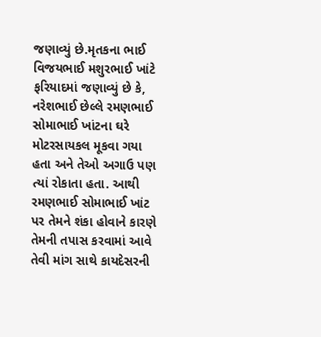જણાવ્યું છે.મૃતકના ભાઈ વિજયભાઈ મશુરભાઈ ખાંટે ફરિયાદમાં જણાવ્યું છે કે, નરેશભાઈ છેલ્લે રમણભાઈ સોમાભાઈ ખાંટના ઘરે મોટરસાયકલ મૂકવા ગયા હતા અને તેઓ અગાઉ પણ ત્યાં રોકાતા હતા. આથી રમણભાઈ સોમાભાઈ ખાંટ પર તેમને શંકા હોવાને કારણે તેમની તપાસ કરવામાં આવે તેવી માંગ સાથે કાયદેસરની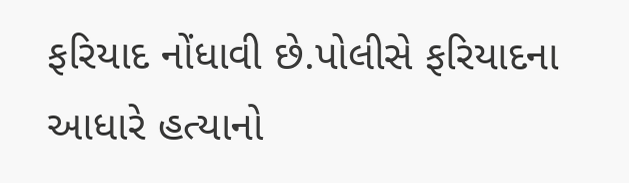ફરિયાદ નોંધાવી છે.પોલીસે ફરિયાદના આધારે હત્યાનો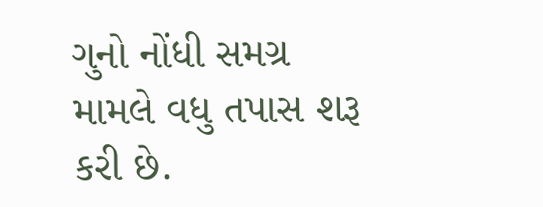ગુનો નોંધી સમગ્ર મામલે વધુ તપાસ શરૂ કરી છે.